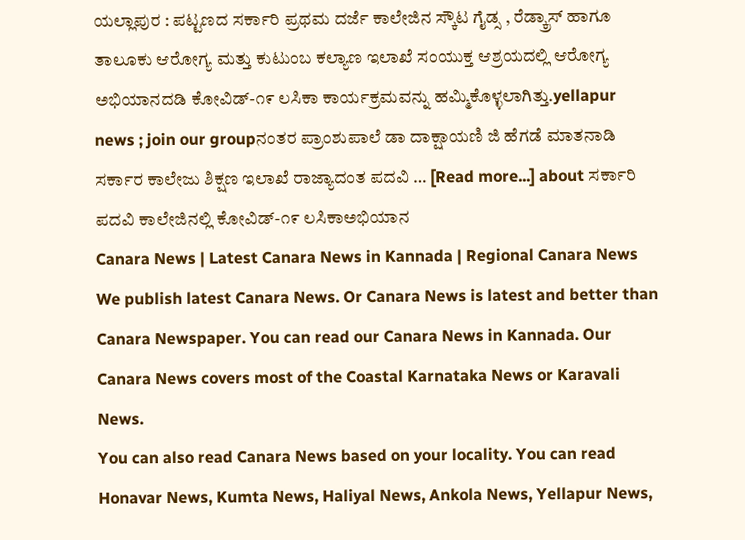ಯಲ್ಲಾಪುರ : ಪಟ್ಟಣದ ಸರ್ಕಾರಿ ಪ್ರಥಮ ದರ್ಜೆ ಕಾಲೇಜಿನ ಸ್ಕೌಟ ಗೈಡ್ಸ , ರೆಡ್ಕ್ರಾಸ್ ಹಾಗೂ ತಾಲೂಕು ಆರೋಗ್ಯ ಮತ್ತು ಕುಟುಂಬ ಕಲ್ಯಾಣ ಇಲಾಖೆ ಸಂಯುಕ್ತ ಆಶ್ರಯದಲ್ಲಿ ಆರೋಗ್ಯ ಅಭಿಯಾನದಡಿ ಕೋವಿಡ್-೧೯ ಲಸಿಕಾ ಕಾರ್ಯಕ್ರಮವನ್ನು ಹಮ್ಮಿಕೊಳ್ಳಲಾಗಿತ್ತು.yellapur news ; join our groupನಂತರ ಪ್ರಾಂಶುಪಾಲೆ ಡಾ ದಾಕ್ಷಾಯಣಿ ಜಿ ಹೆಗಡೆ ಮಾತನಾಡಿ ಸರ್ಕಾರ ಕಾಲೇಜು ಶಿಕ್ಷಣ ಇಲಾಖೆ ರಾಜ್ಯಾದಂತ ಪದವಿ … [Read more...] about ಸರ್ಕಾರಿ ಪದವಿ ಕಾಲೇಜಿನಲ್ಲಿ ಕೋವಿಡ್-೧೯ ಲಸಿಕಾಅಭಿಯಾನ
Canara News | Latest Canara News in Kannada | Regional Canara News
We publish latest Canara News. Or Canara News is latest and better than Canara Newspaper. You can read our Canara News in Kannada. Our Canara News covers most of the Coastal Karnataka News or Karavali News.
You can also read Canara News based on your locality. You can read Honavar News, Kumta News, Haliyal News, Ankola News, Yellapur News,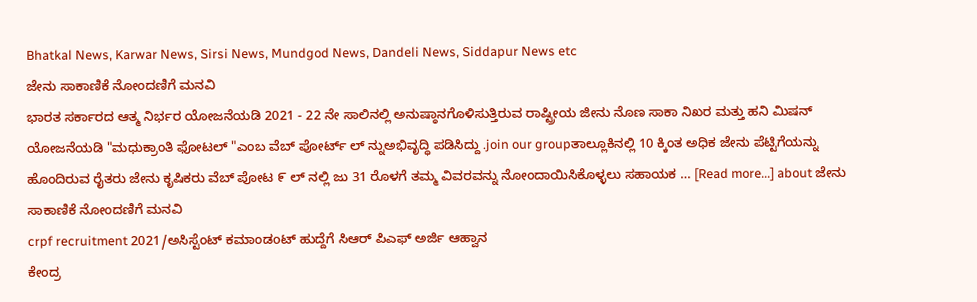Bhatkal News, Karwar News, Sirsi News, Mundgod News, Dandeli News, Siddapur News etc
ಜೇನು ಸಾಕಾಣಿಕೆ ನೋಂದಣಿಗೆ ಮನವಿ
ಭಾರತ ಸರ್ಕಾರದ ಆತ್ಮ ನಿರ್ಭರ ಯೋಜನೆಯಡಿ 2021 - 22 ನೇ ಸಾಲಿನಲ್ಲಿ ಅನುಷ್ಠಾನಗೊಳಿಸುತ್ತಿರುವ ರಾಷ್ಟ್ರೀಯ ಜೀನು ನೊಣ ಸಾಕಾ ನಿಖರ ಮತ್ತು ಹನಿ ಮಿಷನ್ ಯೋಜನೆಯಡಿ "ಮಧುಕ್ರಾಂತಿ ಫೋಟಲ್ "ಎಂಬ ವೆಬ್ ಪೋರ್ಟ್ ಲ್ ನ್ನುಅಭಿವೃದ್ಧಿ ಪಡಿಸಿದ್ದು .join our groupತಾಲ್ಲೂಕಿನಲ್ಲಿ 10 ಕ್ಕಿಂತ ಅಧಿಕ ಜೇನು ಪೆಟ್ಟಿಗೆಯನ್ನು ಹೊಂದಿರುವ ರೈತರು ಜೇನು ಕೃಷಿಕರು ವೆಬ್ ಪೋಟ ೯ ಲ್ ನಲ್ಲಿ ಜು 31 ರೊಳಗೆ ತಮ್ಮ ವಿವರವನ್ನು ನೋಂದಾಯಿಸಿಕೊಳ್ಳಲು ಸಹಾಯಕ … [Read more...] about ಜೇನು ಸಾಕಾಣಿಕೆ ನೋಂದಣಿಗೆ ಮನವಿ
crpf recruitment 2021/ಅಸಿಸ್ಟೆಂಟ್ ಕಮಾಂಡoಟ್ ಹುದ್ದೆಗೆ ಸಿಆರ್ ಪಿಎಫ್ ಅರ್ಜಿ ಆಹ್ವಾನ
ಕೇಂದ್ರ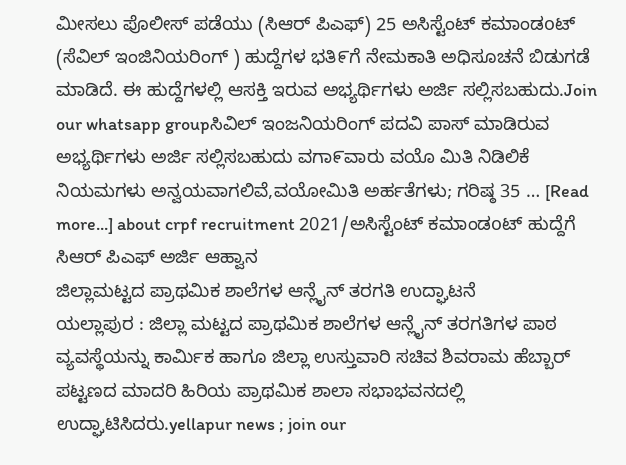ಮೀಸಲು ಪೊಲೀಸ್ ಪಡೆಯು (ಸಿಆರ್ ಪಿಎಫ್) 25 ಅಸಿಸ್ಟೆಂಟ್ ಕಮಾಂಡoಟ್ (ಸೆವಿಲ್ ಇಂಜಿನಿಯರಿಂಗ್ ) ಹುದ್ದೆಗಳ ಭತಿ೯ಗೆ ನೇಮಕಾತಿ ಅಧಿಸೂಚನೆ ಬಿಡುಗಡೆ ಮಾಡಿದೆ. ಈ ಹುದ್ದೆಗಳಲ್ಲಿ ಆಸಕ್ತಿ ಇರುವ ಅಭ್ಯರ್ಥಿಗಳು ಅರ್ಜಿ ಸಲ್ಲಿಸಬಹುದು.Join our whatsapp groupಸಿವಿಲ್ ಇಂಜನಿಯರಿಂಗ್ ಪದವಿ ಪಾಸ್ ಮಾಡಿರುವ ಅಭ್ಯರ್ಥಿಗಳು ಅರ್ಜಿ ಸಲ್ಲಿಸಬಹುದು ವಗಾ೯ವಾರು ವಯೊ ಮಿತಿ ನಿಡಿಲಿಕೆ ನಿಯಮಗಳು ಅನ್ವಯವಾಗಲಿವೆ,ವಯೋಮಿತಿ ಅರ್ಹತೆಗಳು; ಗರಿಷ್ಠ 35 … [Read more...] about crpf recruitment 2021/ಅಸಿಸ್ಟೆಂಟ್ ಕಮಾಂಡoಟ್ ಹುದ್ದೆಗೆ ಸಿಆರ್ ಪಿಎಫ್ ಅರ್ಜಿ ಆಹ್ವಾನ
ಜಿಲ್ಲಾಮಟ್ಟದ ಪ್ರಾಥಮಿಕ ಶಾಲೆಗಳ ಆನ್ಲೈನ್ ತರಗತಿ ಉದ್ಘಾಟನೆ
ಯಲ್ಲಾಪುರ : ಜಿಲ್ಲಾ ಮಟ್ಟದ ಪ್ರಾಥಮಿಕ ಶಾಲೆಗಳ ಆನ್ಲೈನ್ ತರಗತಿಗಳ ಪಾಠ ವ್ಯವಸ್ಥೆಯನ್ನು ಕಾರ್ಮಿಕ ಹಾಗೂ ಜಿಲ್ಲಾ ಉಸ್ತುವಾರಿ ಸಚಿವ ಶಿವರಾಮ ಹೆಬ್ಬಾರ್ ಪಟ್ಟಣದ ಮಾದರಿ ಹಿರಿಯ ಪ್ರಾಥಮಿಕ ಶಾಲಾ ಸಭಾಭವನದಲ್ಲಿ ಉದ್ಘಾಟಿಸಿದರು.yellapur news ; join our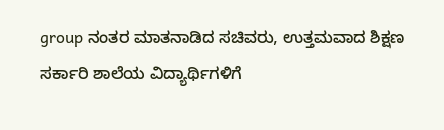group ನಂತರ ಮಾತನಾಡಿದ ಸಚಿವರು, ಉತ್ತಮವಾದ ಶಿಕ್ಷಣ ಸರ್ಕಾರಿ ಶಾಲೆಯ ವಿದ್ಯಾರ್ಥಿಗಳಿಗೆ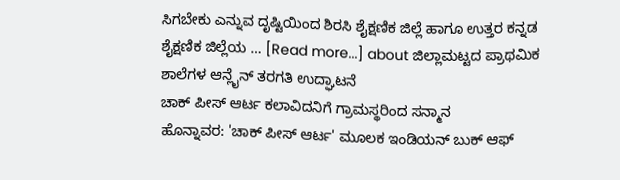ಸಿಗಬೇಕು ಎನ್ನುವ ದೃಷ್ಟಿಯಿಂದ ಶಿರಸಿ ಶೈಕ್ಷಣಿಕ ಜಿಲ್ಲೆ ಹಾಗೂ ಉತ್ತರ ಕನ್ನಡ ಶೈಕ್ಷಣಿಕ ಜಿಲ್ಲೆಯ … [Read more...] about ಜಿಲ್ಲಾಮಟ್ಟದ ಪ್ರಾಥಮಿಕ ಶಾಲೆಗಳ ಆನ್ಲೈನ್ ತರಗತಿ ಉದ್ಘಾಟನೆ
ಚಾಕ್ ಪೀಸ್ ಆರ್ಟ ಕಲಾವಿದನಿಗೆ ಗ್ರಾಮಸ್ಥರಿಂದ ಸನ್ಮಾನ
ಹೊನ್ನಾವರ: 'ಚಾಕ್ ಪೀಸ್ ಆರ್ಟ' ಮೂಲಕ ಇಂಡಿಯನ್ ಬುಕ್ ಆಫ್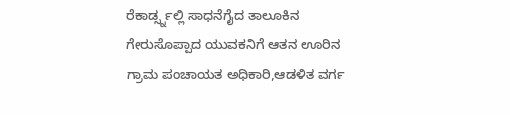ರೆಕಾರ್ಡ್ಸ್ನಲ್ಲಿ ಸಾಧನೆಗೈದ ತಾಲೂಕಿನ ಗೇರುಸೊಪ್ಪಾದ ಯುವಕನಿಗೆ ಆತನ ಊರಿನ ಗ್ರಾಮ ಪಂಚಾಯತ ಅಧಿಕಾರಿ,ಆಡಳಿತ ವರ್ಗ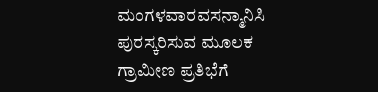ಮಂಗಳವಾರವಸನ್ಮಾನಿಸಿ ಪುರಸ್ಕರಿಸುವ ಮೂಲಕ ಗ್ರಾಮೀಣ ಪ್ರತಿಭೆಗೆ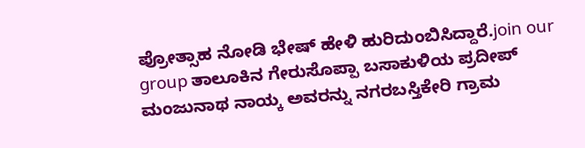ಪ್ರೋತ್ಸಾಹ ನೋಡಿ ಭೇಷ್ ಹೇಳಿ ಹುರಿದುಂಬಿಸಿದ್ದಾರೆ.join our group ತಾಲೂಕಿನ ಗೇರುಸೊಪ್ಪಾ ಬಸಾಕುಳಿಯ ಪ್ರದೀಪ್ ಮಂಜುನಾಥ ನಾಯ್ಕ ಅವರನ್ನು ನಗರಬಸ್ತಿಕೇರಿ ಗ್ರಾಮ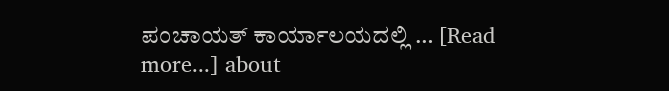ಪಂಚಾಯತ್ ಕಾರ್ಯಾಲಯದಲ್ಲಿ … [Read more...] about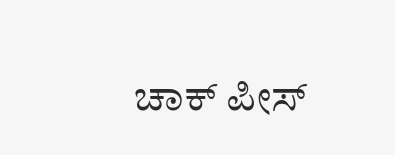ಚಾಕ್ ಪೀಸ್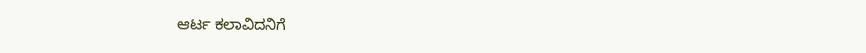ಆರ್ಟ ಕಲಾವಿದನಿಗೆ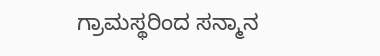ಗ್ರಾಮಸ್ಥರಿಂದ ಸನ್ಮಾನ